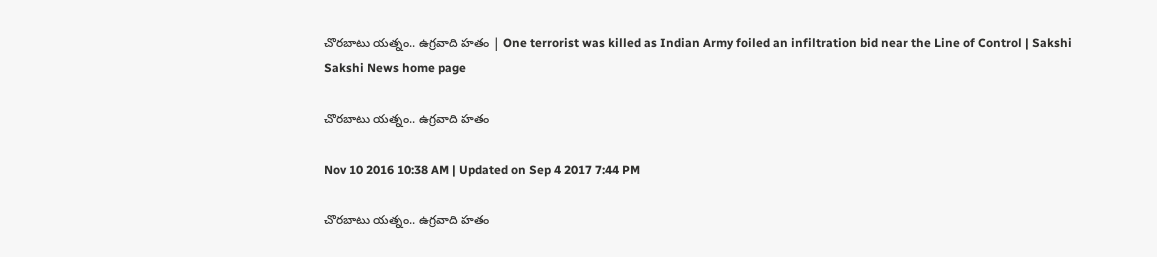చొరబాటు యత్నం.. ఉగ్రవాది హతం | One terrorist was killed as Indian Army foiled an infiltration bid near the Line of Control | Sakshi
Sakshi News home page

చొరబాటు యత్నం.. ఉగ్రవాది హతం

Nov 10 2016 10:38 AM | Updated on Sep 4 2017 7:44 PM

చొరబాటు యత్నం.. ఉగ్రవాది హతం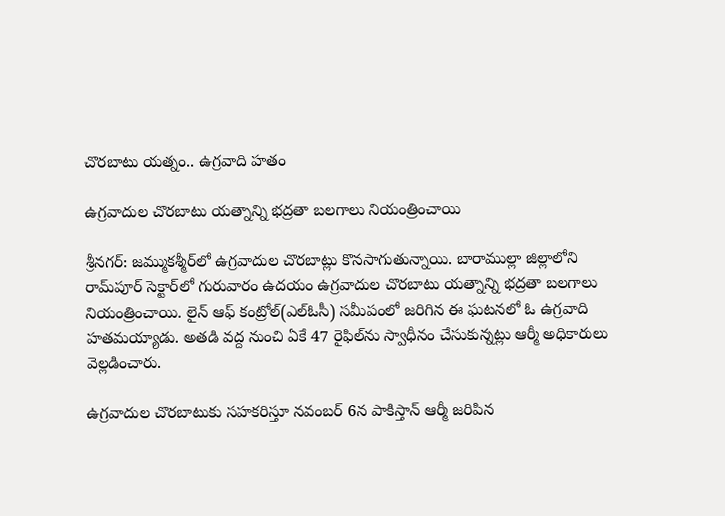చొరబాటు యత్నం.. ఉగ్రవాది హతం

ఉగ్రవాదుల చొరబాటు యత్నాన్ని భద్రతా బలగాలు నియంత్రించాయి

శ్రీనగర్: జమ్ముకశ్మీర్‌లో ఉగ్రవాదుల చొరబాట్లు కొనసాగుతున్నాయి. బారాముల్లా జిల్లాలోని రామ్‌పూర్ సెక్టార్‌లో గురువారం ఉదయం ఉగ్రవాదుల చొరబాటు యత్నాన్ని భద్రతా బలగాలు నియంత్రించాయి. లైన్ ఆఫ్ కంట్రోల్(ఎల్‌ఓసీ) సమీపంలో జరిగిన ఈ ఘటనలో ఓ ఉగ్రవాది హతమయ్యాడు. అతడి వద్ద నుంచి ఏకే 47 రైఫిల్‌ను స్వాధీనం చేసుకున్నట్లు ఆర్మీ అధికారులు వెల్లడించారు.

ఉగ్రవాదుల చొరబాటుకు సహకరిస్తూ నవంబర్ 6న పాకిస్తాన్ ఆర్మీ జరిపిన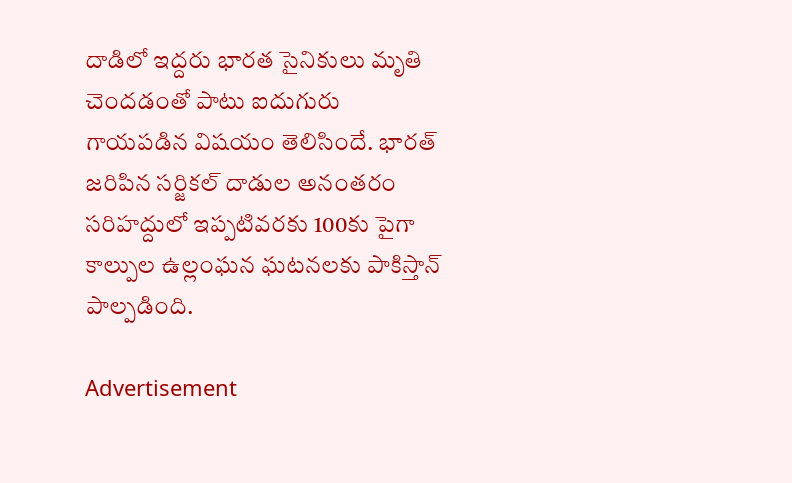దాడిలో ఇద్దరు భారత సైనికులు మృతి చెందడంతో పాటు ఐదుగురు గాయపడిన విషయం తెలిసిందే. భారత్ జరిపిన సర్జికల్ దాడుల అనంతరం సరిహద్దులో ఇప్పటివరకు 100కు పైగా కాల్పుల ఉల్లంఘన ఘటనలకు పాకిస్తాన్ పాల్పడింది.

Advertisement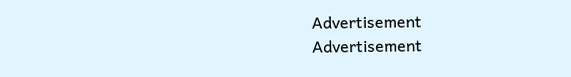Advertisement
Advertisement